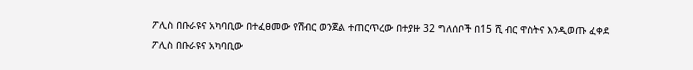ፖሊስ በቡራዩና አካባቢው በተፈፀመው የሽብር ወንጀል ተጠርጥረው በተያዙ 32 ግለሰቦች በ15 ሺ ብር ዋስትና እንዲወጡ ፈቀደ
ፖሊስ በቡራዩና አካባቢው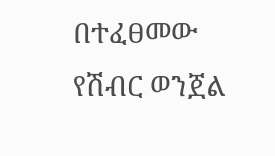በተፈፀመው የሽብር ወንጀል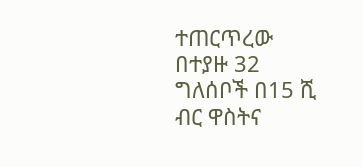ተጠርጥረው በተያዙ 32 ግለሰቦች በ15 ሺ ብር ዋስትና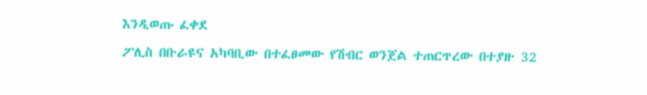እንዲወጡ ፈቀደ
ፖሊስ በቡራዩና አካባቢው በተፈፀመው የሽብር ወንጀል ተጠርጥረው በተያዙ 32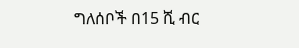ግለሰቦች በ15 ሺ ብር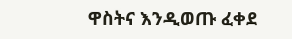ዋስትና እንዲወጡ ፈቀደ